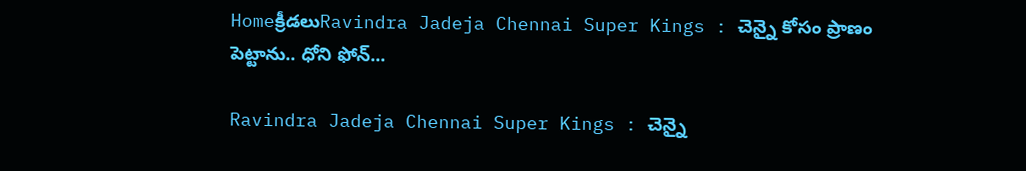Homeక్రీడలుRavindra Jadeja Chennai Super Kings : చెన్నై కోసం ప్రాణం పెట్టాను.. ధోని ఫోన్...

Ravindra Jadeja Chennai Super Kings : చెన్నై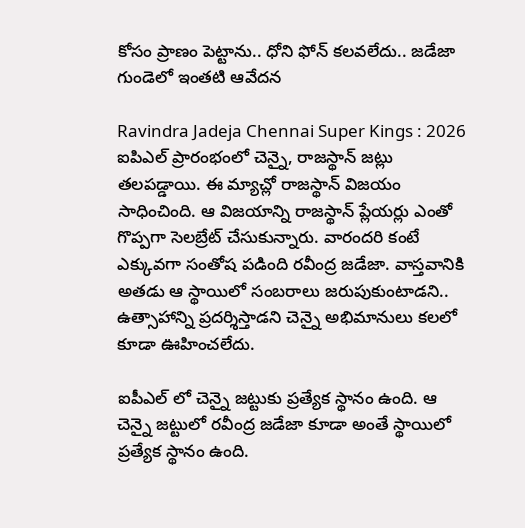కోసం ప్రాణం పెట్టాను.. ధోని ఫోన్ కలవలేదు.. జడేజా గుండెలో ఇంతటి ఆవేదన

Ravindra Jadeja Chennai Super Kings : 2026 ఐపిఎల్ ప్రారంభంలో చెన్నై, రాజస్థాన్ జట్లు తలపడ్డాయి. ఈ మ్యాచ్లో రాజస్థాన్ విజయం సాధించింది. ఆ విజయాన్ని రాజస్థాన్ ప్లేయర్లు ఎంతో గొప్పగా సెలబ్రేట్ చేసుకున్నారు. వారందరి కంటే ఎక్కువగా సంతోష పడింది రవీంద్ర జడేజా. వాస్తవానికి అతడు ఆ స్థాయిలో సంబరాలు జరుపుకుంటాడని.. ఉత్సాహాన్ని ప్రదర్శిస్తాడని చెన్నై అభిమానులు కలలో కూడా ఊహించలేదు.

ఐపీఎల్ లో చెన్నై జట్టుకు ప్రత్యేక స్థానం ఉంది. ఆ చెన్నై జట్టులో రవీంద్ర జడేజా కూడా అంతే స్థాయిలో ప్రత్యేక స్థానం ఉంది.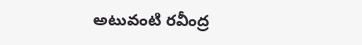అటువంటి రవీంద్ర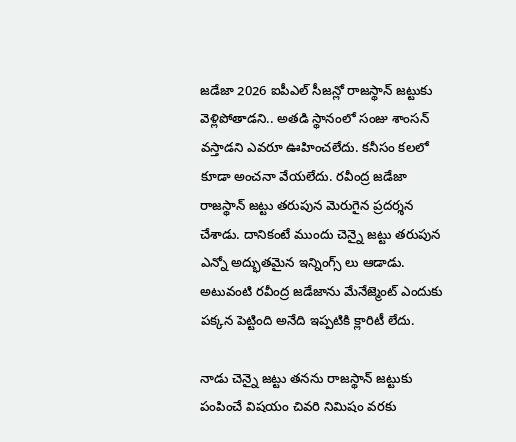జడేజా 2026 ఐపీఎల్ సీజన్లో రాజస్థాన్ జట్టుకు వెళ్లిపోతాడని.. అతడి స్థానంలో సంజు శాంసన్ వస్తాడని ఎవరూ ఊహించలేదు. కనీసం కలలో కూడా అంచనా వేయలేదు. రవీంద్ర జడేజా రాజస్థాన్ జట్టు తరుపున మెరుగైన ప్రదర్శన చేశాడు. దానికంటే ముందు చెన్నై జట్టు తరుపున ఎన్నో అద్భుతమైన ఇన్నింగ్స్ లు ఆడాడు. అటువంటి రవీంద్ర జడేజాను మేనేజ్మెంట్ ఎందుకు పక్కన పెట్టింది అనేది ఇప్పటికి క్లారిటీ లేదు.

నాడు చెన్నై జట్టు తనను రాజస్థాన్ జట్టుకు పంపించే విషయం చివరి నిమిషం వరకు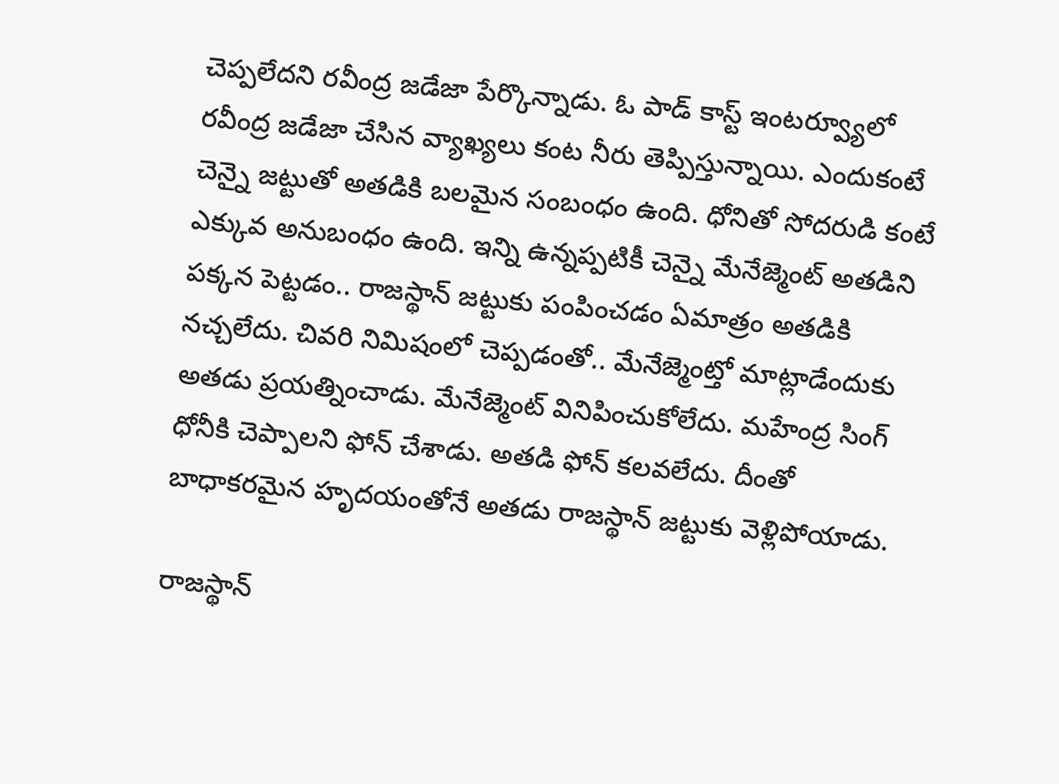చెప్పలేదని రవీంద్ర జడేజా పేర్కొన్నాడు. ఓ పాడ్ కాస్ట్ ఇంటర్వ్యూలో రవీంద్ర జడేజా చేసిన వ్యాఖ్యలు కంట నీరు తెప్పిస్తున్నాయి. ఎందుకంటే చెన్నై జట్టుతో అతడికి బలమైన సంబంధం ఉంది. ధోనితో సోదరుడి కంటే ఎక్కువ అనుబంధం ఉంది. ఇన్ని ఉన్నప్పటికీ చెన్నై మేనేజ్మెంట్ అతడిని పక్కన పెట్టడం.. రాజస్థాన్ జట్టుకు పంపించడం ఏమాత్రం అతడికి నచ్చలేదు. చివరి నిమిషంలో చెప్పడంతో.. మేనేజ్మెంట్తో మాట్లాడేందుకు అతడు ప్రయత్నించాడు. మేనేజ్మెంట్ వినిపించుకోలేదు. మహేంద్ర సింగ్ ధోనీకి చెప్పాలని ఫోన్ చేశాడు. అతడి ఫోన్ కలవలేదు. దీంతో బాధాకరమైన హృదయంతోనే అతడు రాజస్థాన్ జట్టుకు వెళ్లిపోయాడు.

రాజస్థాన్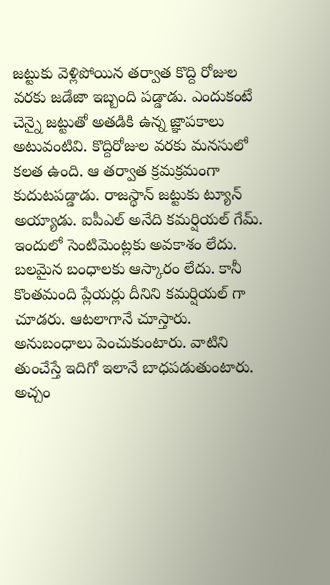జట్టుకు వెళ్లిపోయిన తర్వాత కొద్ది రోజుల వరకు జడేజా ఇబ్బంది పడ్డాడు. ఎందుకంటే చెన్నై జట్టుతో అతడికి ఉన్న జ్ఞాపకాలు అటువంటివి. కొద్దిరోజుల వరకు మనసులో కలత ఉంది. ఆ తర్వాత క్రమక్రమంగా కుదుటపడ్డాడు. రాజస్థాన్ జట్టుకు ట్యూన్ అయ్యాడు. ఐపీఎల్ అనేది కమర్షియల్ గేమ్. ఇందులో సెంటిమెంట్లకు అవకాశం లేదు. బలమైన బంధాలకు ఆస్కారం లేదు. కానీ కొంతమంది ప్లేయర్లు దీనిని కమర్షియల్ గా చూడరు. ఆటలాగానే చూస్తారు. అనుబంధాలు పెంచుకుంటారు. వాటిని తుంచేస్తే ఇదిగో ఇలానే బాధపడుతుంటారు. అచ్చం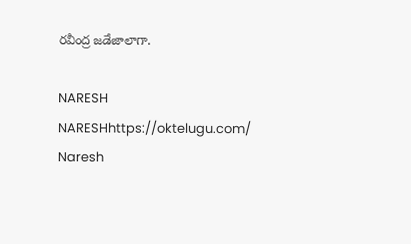రవీంద్ర జడేజాలాగా.

NARESH
NARESHhttps://oktelugu.com/
Naresh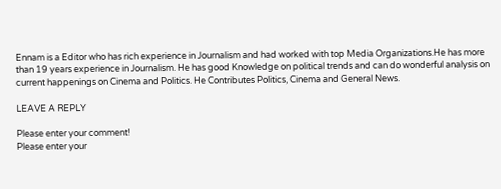Ennam is a Editor who has rich experience in Journalism and had worked with top Media Organizations.He has more than 19 years experience in Journalism. He has good Knowledge on political trends and can do wonderful analysis on current happenings on Cinema and Politics. He Contributes Politics, Cinema and General News.

LEAVE A REPLY

Please enter your comment!
Please enter your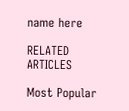name here

RELATED ARTICLES

Most Popular